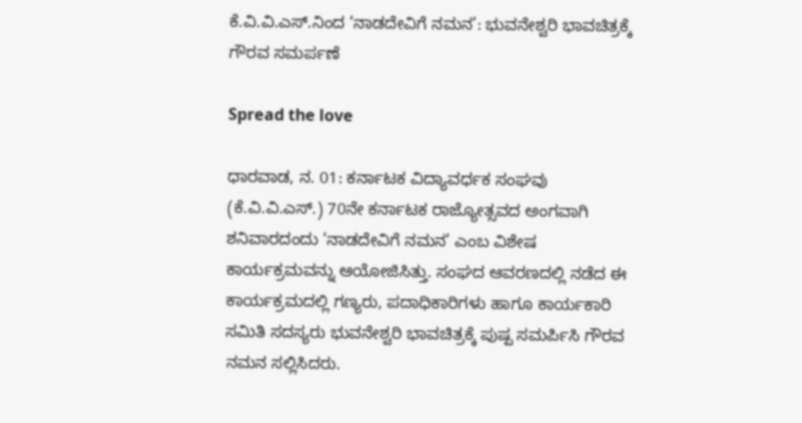ಕೆ.ವಿ.ವಿ.ಎಸ್.ನಿಂದ ‘ನಾಡದೇವಿಗೆ ನಮನ’: ಭುವನೇಶ್ವರಿ ಭಾವಚಿತ್ರಕ್ಕೆ ಗೌರವ ಸಮರ್ಪಣೆ

Spread the love

ಧಾರವಾಡ, ನ. 01: ಕರ್ನಾಟಕ ವಿದ್ಯಾವರ್ಧಕ ಸಂಘವು (ಕೆ.ವಿ.ವಿ.ಎಸ್.) 70ನೇ ಕರ್ನಾಟಕ ರಾಜ್ಯೋತ್ಸವದ ಅಂಗವಾಗಿ ಶನಿವಾರದಂದು ‘ನಾಡದೇವಿಗೆ ನಮನ’ ಎಂಬ ವಿಶೇಷ ಕಾರ್ಯಕ್ರಮವನ್ನು ಆಯೋಜಿಸಿತ್ತು. ಸಂಘದ ಆವರಣದಲ್ಲಿ ನಡೆದ ಈ ಕಾರ್ಯಕ್ರಮದಲ್ಲಿ ಗಣ್ಯರು, ಪದಾಧಿಕಾರಿಗಳು ಹಾಗೂ ಕಾರ್ಯಕಾರಿ ಸಮಿತಿ ಸದಸ್ಯರು ಭುವನೇಶ್ವರಿ ಭಾವಚಿತ್ರಕ್ಕೆ ಪುಷ್ಪ ಸಮರ್ಪಿಸಿ ಗೌರವ ನಮನ ಸಲ್ಲಿಸಿದರು.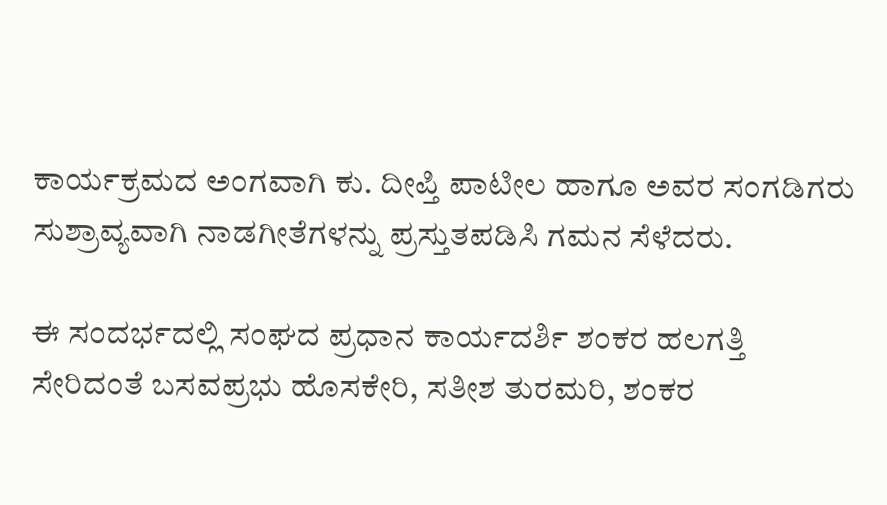ಕಾರ್ಯಕ್ರಮದ ಅಂಗವಾಗಿ ಕು. ದೀಪ್ತಿ ಪಾಟೀಲ ಹಾಗೂ ಅವರ ಸಂಗಡಿಗರು ಸುಶ್ರಾವ್ಯವಾಗಿ ನಾಡಗೀತೆಗಳನ್ನು ಪ್ರಸ್ತುತಪಡಿಸಿ ಗಮನ ಸೆಳೆದರು.

ಈ ಸಂದರ್ಭದಲ್ಲಿ ಸಂಘದ ಪ್ರಧಾನ ಕಾರ್ಯದರ್ಶಿ ಶಂಕರ ಹಲಗತ್ತಿ ಸೇರಿದಂತೆ ಬಸವಪ್ರಭು ಹೊಸಕೇರಿ, ಸತೀಶ ತುರಮರಿ, ಶಂಕರ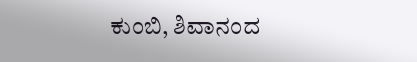ಕುಂಬಿ, ಶಿವಾನಂದ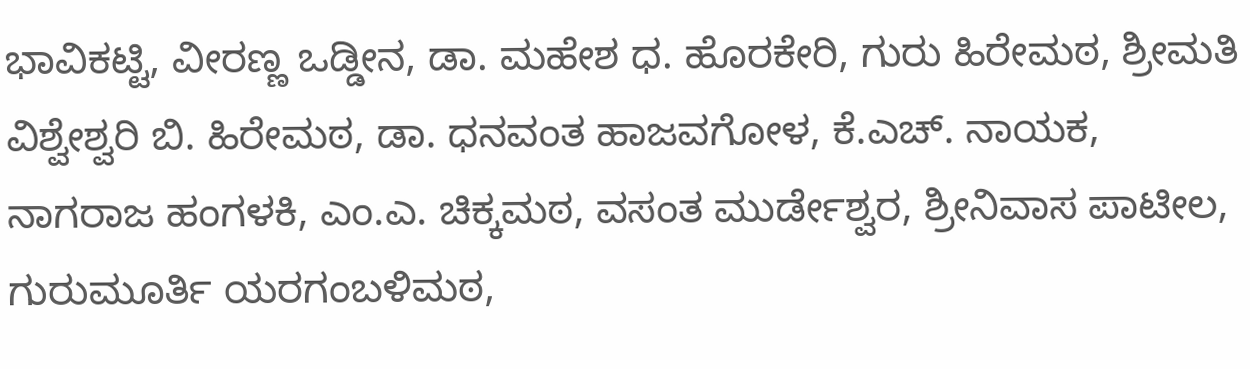ಭಾವಿಕಟ್ಟಿ, ವೀರಣ್ಣ ಒಡ್ಡೀನ, ಡಾ. ಮಹೇಶ ಧ. ಹೊರಕೇರಿ, ಗುರು ಹಿರೇಮಠ, ಶ್ರೀಮತಿ ವಿಶ್ವೇಶ್ವರಿ ಬಿ. ಹಿರೇಮಠ, ಡಾ. ಧನವಂತ ಹಾಜವಗೋಳ, ಕೆ.ಎಚ್. ನಾಯಕ, ನಾಗರಾಜ ಹಂಗಳಕಿ, ಎಂ.ಎ. ಚಿಕ್ಕಮಠ, ವಸಂತ ಮುರ್ಡೇಶ್ವರ, ಶ್ರೀನಿವಾಸ ಪಾಟೀಲ, ಗುರುಮೂರ್ತಿ ಯರಗಂಬಳಿಮಠ,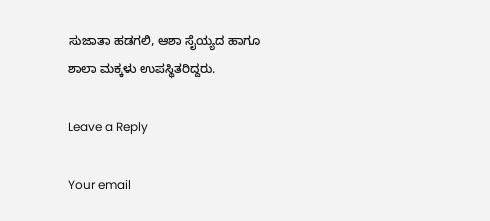ಸುಜಾತಾ ಹಡಗಲಿ, ಆಶಾ ಸೈಯ್ಯದ ಹಾಗೂ ಶಾಲಾ ಮಕ್ಕಳು ಉಪಸ್ಥಿತರಿದ್ದರು.

Leave a Reply

Your email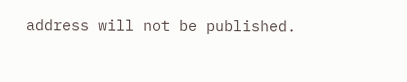address will not be published.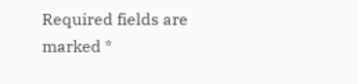Required fields are marked *